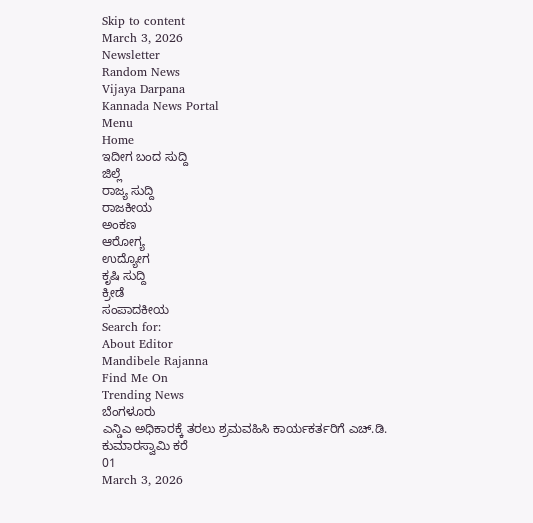Skip to content
March 3, 2026
Newsletter
Random News
Vijaya Darpana
Kannada News Portal
Menu
Home
ಇದೀಗ ಬಂದ ಸುದ್ದಿ
ಜಿಲ್ಲೆ
ರಾಜ್ಯ ಸುದ್ದಿ
ರಾಜಕೀಯ
ಅಂಕಣ
ಆರೋಗ್ಯ
ಉದ್ಯೋಗ
ಕೃಷಿ ಸುದ್ದಿ
ಕ್ರೀಡೆ
ಸಂಪಾದಕೀಯ
Search for:
About Editor
Mandibele Rajanna
Find Me On
Trending News
ಬೆಂಗಳೂರು
ಎನ್ಡಿಎ ಅಧಿಕಾರಕ್ಕೆ ತರಲು ಶ್ರಮವಹಿಸಿ ಕಾರ್ಯಕರ್ತರಿಗೆ ಎಚ್.ಡಿ. ಕುಮಾರಸ್ವಾಮಿ ಕರೆ
01
March 3, 2026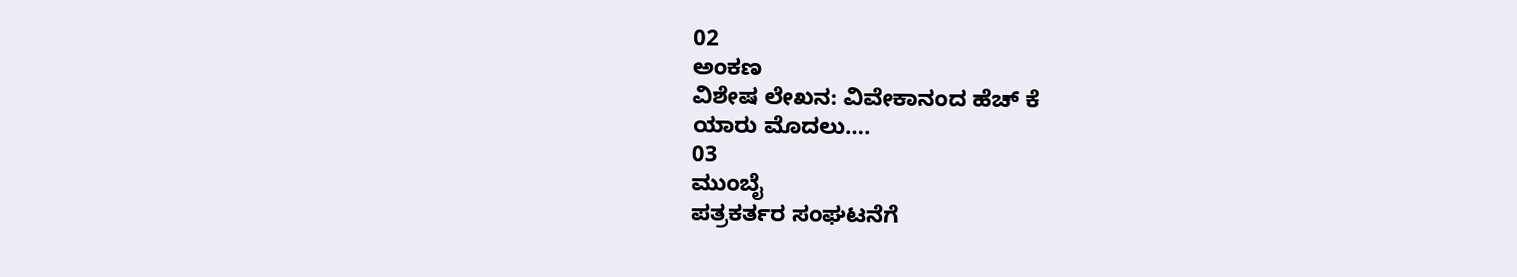02
ಅಂಕಣ
ವಿಶೇಷ ಲೇಖನ: ವಿವೇಕಾನಂದ ಹೆಚ್ ಕೆ
ಯಾರು ಮೊದಲು….
03
ಮುಂಬೈ
ಪತ್ರಕರ್ತರ ಸಂಘಟನೆಗೆ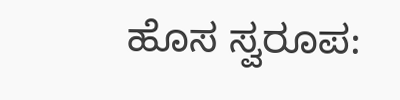ಹೊಸ ಸ್ವರೂಪ: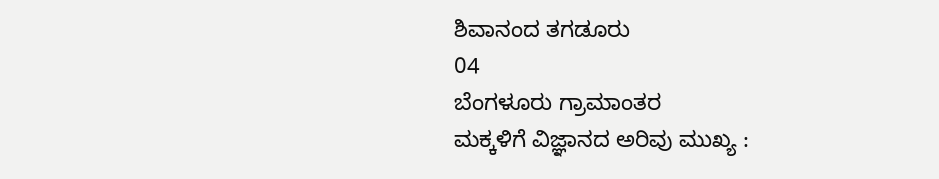ಶಿವಾನಂದ ತಗಡೂರು
04
ಬೆಂಗಳೂರು ಗ್ರಾಮಾಂತರ
ಮಕ್ಕಳಿಗೆ ವಿಜ್ಞಾನದ ಅರಿವು ಮುಖ್ಯ :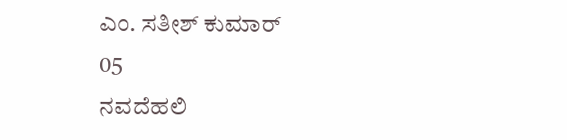ಎಂ. ಸತೀಶ್ ಕುಮಾರ್
05
ನವದೆಹಲಿ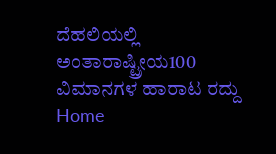ದೆಹಲಿಯಲ್ಲಿ ಅಂತಾರಾಷ್ಟ್ರೀಯ100 ವಿಮಾನಗಳ ಹಾರಾಟ ರದ್ದು
Home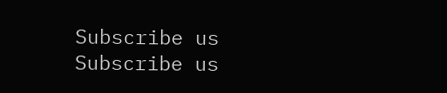Subscribe us
Subscribe us